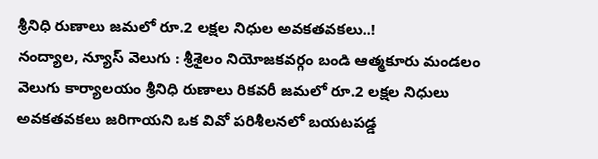శ్రీనిధి రుణాలు జమలో రూ.2 లక్షల నిధుల అవకతవకలు..!
నంద్యాల, న్యూస్ వెలుగు : శ్రీశైలం నియోజకవర్గం బండి ఆత్మకూరు మండలం వెలుగు కార్యాలయం శ్రీనిధి రుణాలు రికవరీ జమలో రూ.2 లక్షల నిధులు అవకతవకలు జరిగాయని ఒక వివో పరిశీలనలో బయటపడ్డ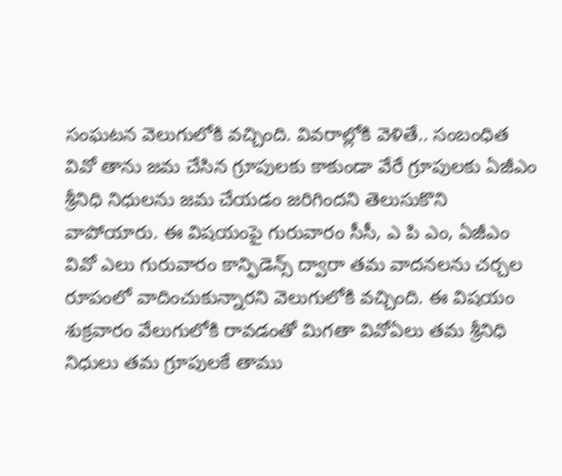సంఘటన వెలుగులోకి వచ్చింది. వివరాల్లోకి వెళితే.. సంబంధిత వివో తాను జమ చేసిన గ్రూపులకు కాకుండా వేరే గ్రూపులకు ఏజీఎం శ్రీనిధి నిధులను జమ చేయడం జరిగిందని తెలుసుకొని వాపోయారు. ఈ విషయంపై గురువారం సీసీ, ఎ పి ఎం, ఏజీఎం వివో ఎలు గురువారం కాన్ఫిడెన్స్ ద్వారా తమ వాదనలను చర్చల రూపంలో వాదించుకున్నారని వెలుగులోకి వచ్చింది. ఈ విషయం శుక్రవారం వేలుగులోకి రావడంతో మిగతా వివోఏలు తమ శ్రీనిధి నిధులు తమ గ్రూపులకే తాము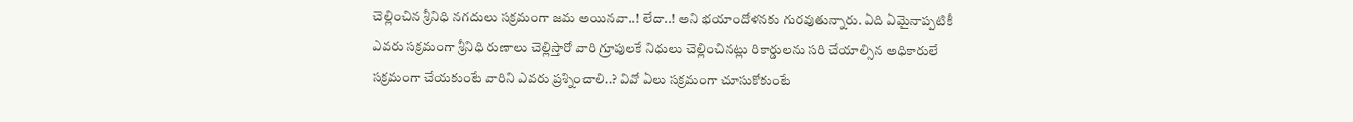చెల్లించిన శ్రీనిధి నగదులు సక్రమంగా జమ అయినవా..! లేదా..! అని భయాందోళనకు గురవుతున్నారు. ఏది ఏమైనాప్పటికీ ఎవరు సక్రమంగా శ్రీనిధి రుణాలు చెల్లిస్తారో వారి గ్రూపులకే నిధులు చెల్లించినట్లు రికార్డులను సరి చేయాల్సిన అధికారులే సక్రమంగా చేయకుంటే వారిని ఎవరు ప్రశ్నించాలి..? వివో ఏలు సక్రమంగా చూసుకోకుంటే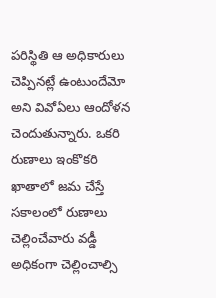పరిస్థితి ఆ అధికారులు చెప్పినట్లే ఉంటుందేమో అని వివోఏలు ఆందోళన చెందుతున్నారు. ఒకరి రుణాలు ఇంకొకరి ఖాతాలో జమ చేస్తే సకాలంలో రుణాలు చెల్లించేవారు వడ్డీ అధికంగా చెల్లించాల్సి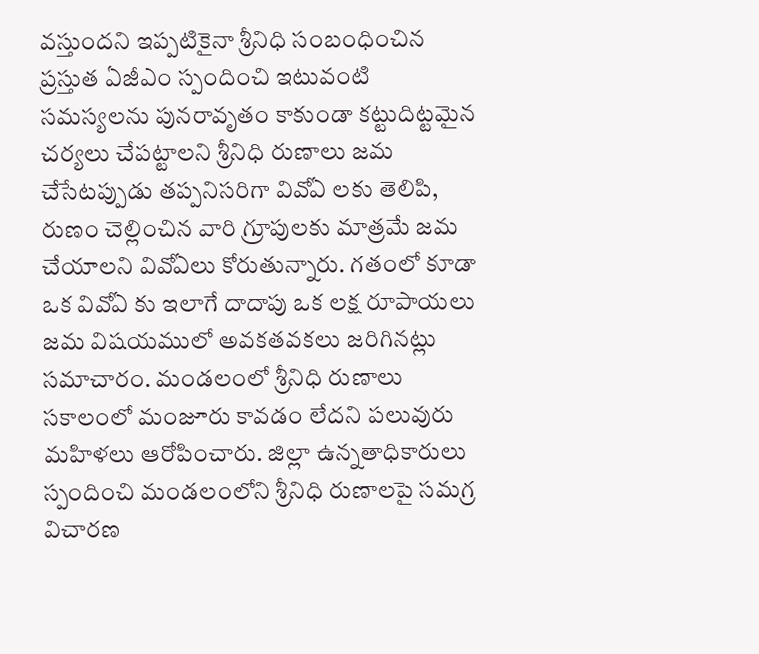వస్తుందని ఇప్పటికైనా శ్రీనిధి సంబంధించిన ప్రస్తుత ఏజీఎం స్పందించి ఇటువంటి సమస్యలను పునరావృతం కాకుండా కట్టుదిట్టమైన చర్యలు చేపట్టాలని శ్రీనిధి రుణాలు జమ చేసేటప్పుడు తప్పనిసరిగా వివోఏ లకు తెలిపి, రుణం చెల్లించిన వారి గ్రూపులకు మాత్రమే జమ చేయాలని వివోఏలు కోరుతున్నారు. గతంలో కూడా ఒక వివోఏ కు ఇలాగే దాదాపు ఒక లక్ష రూపాయలు జమ విషయములో అవకతవకలు జరిగినట్లు సమాచారం. మండలంలో శ్రీనిధి రుణాలు సకాలంలో మంజూరు కావడం లేదని పలువురు మహిళలు ఆరోపించారు. జిల్లా ఉన్నతాధికారులు స్పందించి మండలంలోని శ్రీనిధి రుణాలపై సమగ్ర విచారణ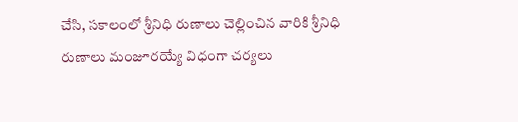చేసి, సకాలంలో శ్రీనిధి రుణాలు చెల్లించిన వారికి శ్రీనిధి రుణాలు మంజూరయ్యే విధంగా చర్యలు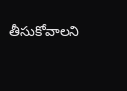తీసుకోవాలని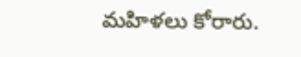మహిళలు కోరారు.